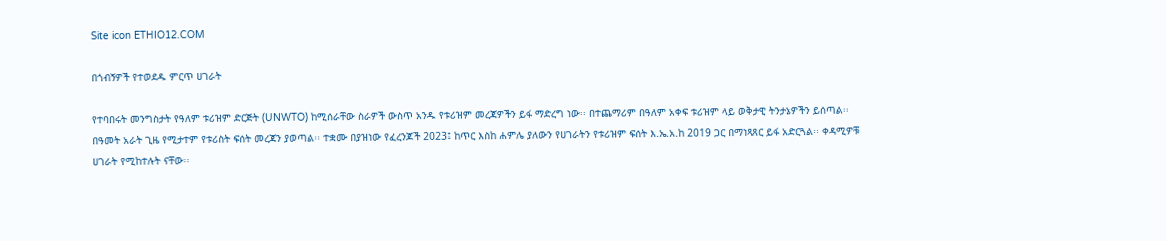Site icon ETHIO12.COM

በጎብኝዎች የተወደዱ ምርጥ ሀገራት

የተባበሩት መንግስታት የዓለም ቱሪዝም ድርጅት (UNWTO) ከሚሰራቸው ስራዎች ውስጥ አንዱ የቱሪዝም መረጃዎችን ይፋ ማድረግ ነው፡፡ በተጨማሪም በዓለም አቀፍ ቱሪዝም ላይ ወቅታዊ ትንታኔዎችን ይሰጣል፡፡ በዓመት አራት ጊዜ የሚታተም የቱሪስት ፍሰት መረጃን ያወጣል፡፡ ተቋሙ በያዝነው የፈረንጆች 2023፤ ከጥር እስከ ሐምሌ ያለውን የሀገራትን የቱሪዝም ፍሰት እ.ኤ.አ.ከ 2019 ጋር በማነጻጸር ይፋ አድርጓል፡፡ ቀዳሚዎቹ ሀገራት የሚከተሉት ናቸው፡፡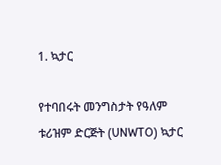1. ኳታር

የተባበሩት መንግስታት የዓለም ቱሪዝም ድርጅት (UNWTO) ኳታር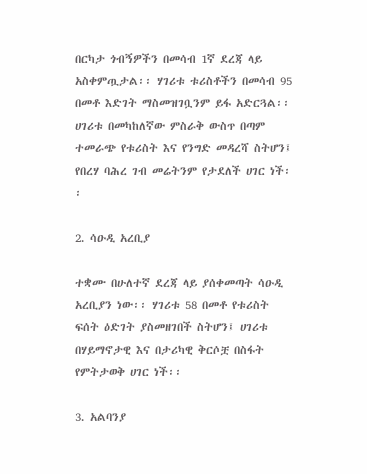በርካታ ጎብኝዎችን በመሳብ 1ኛ ደረጃ ላይ አስቀምጧታል፡፡ ሃገሪቱ ቱሪስቶችን በመሳብ 95 በመቶ እድገት ማስመዝገቧንም ይፋ አድርጓል፡፡ ሀገሪቱ በመካከለኛው ምስራቅ ውስጥ በጣም ተመራጭ የቱሪስት እና የንግድ መዳረሻ ስትሆን፤ የበረሃ ባሕረ ገብ መሬትንም የታደለች ሀገር ነች፡፡

2. ሳዑዲ አረቢያ

ተቋሙ በሁለተኛ ደረጃ ላይ ያሰቀመጣት ሳዑዲ አረቢያን ነው፡፡ ሃገሪቱ 58 በመቶ የቱሪስት ፍሰት ዕድገት ያስመዘገበች ስትሆን፤ ሀገሪቱ በሃይማኖታዊ እና በታሪካዊ ቅርሶቿ በስፋት የምትታወቅ ሀገር ነች፡፡

3. አልባንያ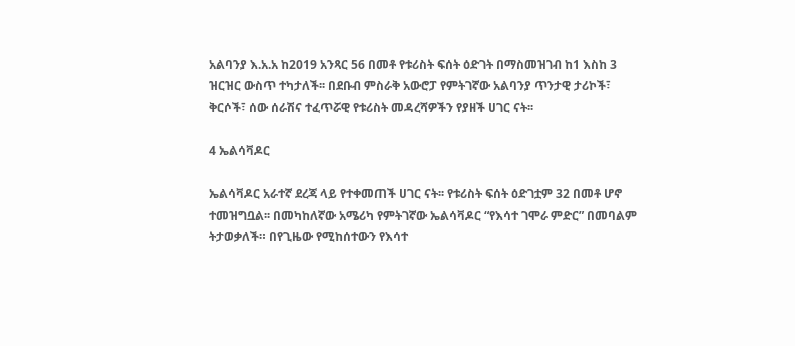አልባንያ እ.አ.አ ከ2019 አንጻር 56 በመቶ የቱሪስት ፍሰት ዕድገት በማስመዝገብ ከ1 እስከ 3 ዝርዝር ውስጥ ተካታለች፡፡ በደቡብ ምስራቅ አውሮፓ የምትገኛው አልባንያ ጥንታዊ ታሪኮች፣ ቅርሶች፣ ሰው ሰራሽና ተፈጥሯዊ የቱሪስት መዳረሻዎችን የያዘች ሀገር ናት፡፡

4 ኤልሳቫዶር

ኤልሳቫዶር አራተኛ ደረጃ ላይ የተቀመጠች ሀገር ናት፡፡ የቱሪስት ፍሰት ዕድገቷም 32 በመቶ ሆኖ ተመዝግቧል፡፡ በመካከለኛው አሜሪካ የምትገኛው ኤልሳቫዶር “የእሳተ ገሞራ ምድር” በመባልም ትታወቃለች። በየጊዜው የሚከሰተውን የእሳተ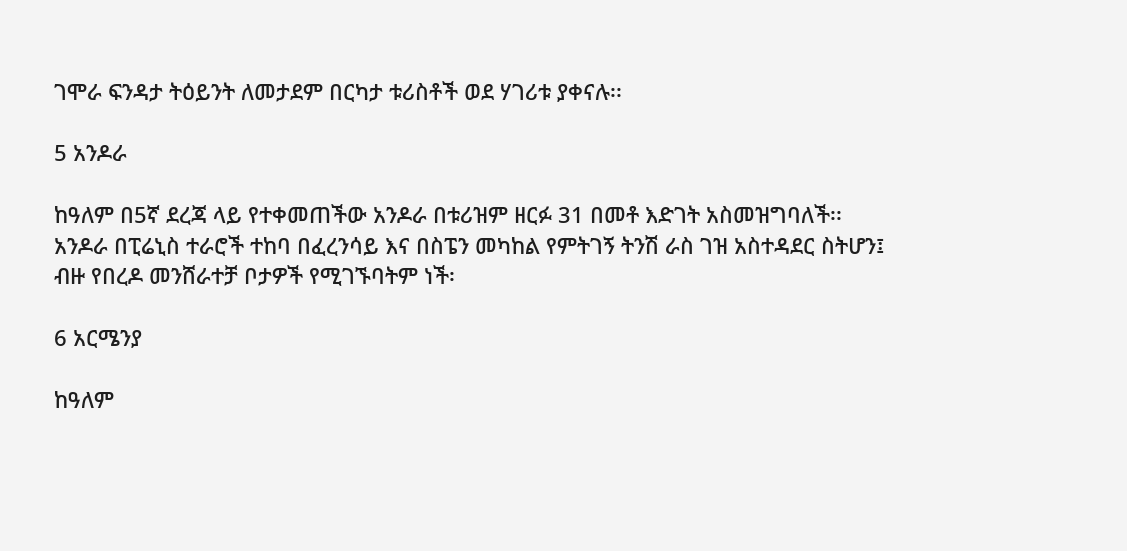ገሞራ ፍንዳታ ትዕይንት ለመታደም በርካታ ቱሪስቶች ወደ ሃገሪቱ ያቀናሉ፡፡

5 አንዶራ

ከዓለም በ5ኛ ደረጃ ላይ የተቀመጠችው አንዶራ በቱሪዝም ዘርፉ 31 በመቶ እድገት አስመዝግባለች፡፡ አንዶራ በፒሬኒስ ተራሮች ተከባ በፈረንሳይ እና በስፔን መካከል የምትገኝ ትንሽ ራስ ገዝ አስተዳደር ስትሆን፤ ብዙ የበረዶ መንሸራተቻ ቦታዎች የሚገኙባትም ነች፡

6 አርሜንያ

ከዓለም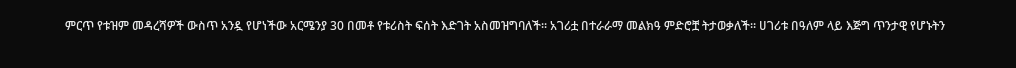ምርጥ የቱዝም መዳረሻዎች ውስጥ አንዷ የሆነችው አርሜንያ 30 በመቶ የቱሪስት ፍሰት እድገት አስመዝግባለች፡፡ አገሪቷ በተራራማ መልክዓ ምድሮቿ ትታወቃለች። ሀገሪቱ በዓለም ላይ እጅግ ጥንታዊ የሆኑትን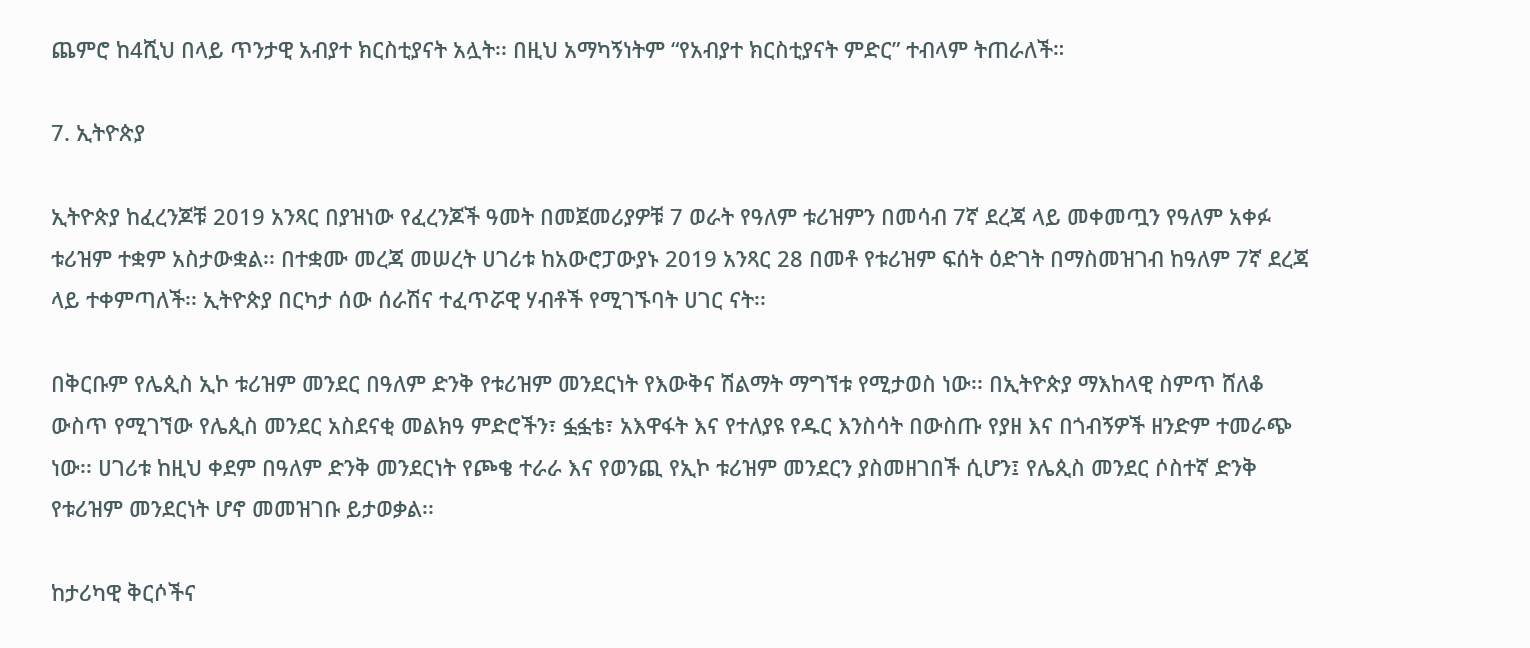ጨምሮ ከ4ሺህ በላይ ጥንታዊ አብያተ ክርስቲያናት አሏት፡፡ በዚህ አማካኝነትም “የአብያተ ክርስቲያናት ምድር” ተብላም ትጠራለች።

7. ኢትዮጵያ

ኢትዮጵያ ከፈረንጆቹ 2019 አንጻር በያዝነው የፈረንጆች ዓመት በመጀመሪያዎቹ 7 ወራት የዓለም ቱሪዝምን በመሳብ 7ኛ ደረጃ ላይ መቀመጧን የዓለም አቀፉ ቱሪዝም ተቋም አስታውቋል፡፡ በተቋሙ መረጃ መሠረት ሀገሪቱ ከአውሮፓውያኑ 2019 አንጻር 28 በመቶ የቱሪዝም ፍሰት ዕድገት በማስመዝገብ ከዓለም 7ኛ ደረጃ ላይ ተቀምጣለች፡፡ ኢትዮጵያ በርካታ ሰው ሰራሽና ተፈጥሯዊ ሃብቶች የሚገኙባት ሀገር ናት፡፡

በቅርቡም የሌጲስ ኢኮ ቱሪዝም መንደር በዓለም ድንቅ የቱሪዝም መንደርነት የእውቅና ሽልማት ማግኘቱ የሚታወስ ነው፡፡ በኢትዮጵያ ማእከላዊ ስምጥ ሸለቆ ውስጥ የሚገኘው የሌጲስ መንደር አስደናቂ መልክዓ ምድሮችን፣ ፏፏቴ፣ አእዋፋት እና የተለያዩ የዱር እንስሳት በውስጡ የያዘ እና በጎብኝዎች ዘንድም ተመራጭ ነው፡፡ ሀገሪቱ ከዚህ ቀደም በዓለም ድንቅ መንደርነት የጮቄ ተራራ እና የወንጪ የኢኮ ቱሪዝም መንደርን ያስመዘገበች ሲሆን፤ የሌጲስ መንደር ሶስተኛ ድንቅ የቱሪዝም መንደርነት ሆኖ መመዝገቡ ይታወቃል፡፡

ከታሪካዊ ቅርሶችና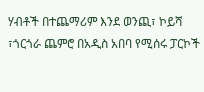ሃብቶች በተጨማሪም እንደ ወንጪ፣ ኮይሻ ፣ጎርጎራ ጨምሮ በአዲስ አበባ የሚሰሩ ፓርኮች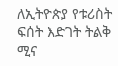ለኢትዮጵያ የቱሪስት ፍሰት እድገት ትልቅ ሚና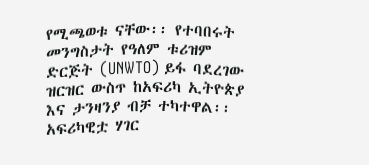የሚጫወቱ ናቸው፡፡ የተባበሩት መንግስታት የዓለም ቱሪዝም ድርጅት (UNWTO) ይፋ ባደረገው ዝርዝር ውስጥ ከአፍሪካ ኢትዮጵያ እና ታንዛንያ ብቻ ተካተዋል፡፡ አፍሪካዊቷ ሃገር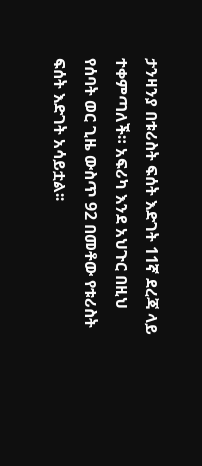ታንዛንያ በቱሪስት ፍሰት እድገት 11ኛ ደረጃ ላይ ተቀምጣለች። አፍሪካ እንደ አህጉር በዚህ የሰባት ወር ጊዜ ውስጥ 92 በመቶው የቱሪስት ፍሰት እድገት አሳይቷል፡፡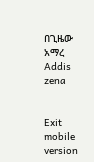በጊዜው አማረ Addis zena


Exit mobile version